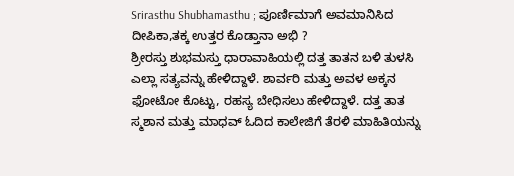Srirasthu Shubhamasthu ; ಪೂರ್ಣಿಮಾಗೆ ಅವಮಾನಿಸಿದ ದೀಪಿಕಾ,ತಕ್ಕ ಉತ್ತರ ಕೊಡ್ತಾನಾ ಅಭಿ ?
ಶ್ರೀರಸ್ತು ಶುಭಮಸ್ತು ಧಾರಾವಾಹಿಯಲ್ಲಿ ದತ್ತ ತಾತನ ಬಳಿ ತುಳಸಿ ಎಲ್ಲಾ ಸತ್ಯವನ್ನು ಹೇಳಿದ್ದಾಳೆ. ಶಾರ್ವರಿ ಮತ್ತು ಅವಳ ಅಕ್ಕನ ಫೋಟೋ ಕೊಟ್ಟು, ರಹಸ್ಯ ಬೇಧಿಸಲು ಹೇಳಿದ್ದಾಳೆ. ದತ್ತ ತಾತ ಸ್ಮಶಾನ ಮತ್ತು ಮಾಧವ್ ಓದಿದ ಕಾಲೇಜಿಗೆ ತೆರಳಿ ಮಾಹಿತಿಯನ್ನು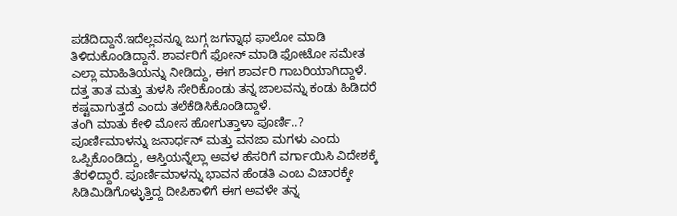ಪಡೆದಿದ್ದಾನೆ.ಇದೆಲ್ಲವನ್ನೂ ಜುಗ್ಗ ಜಗನ್ನಾಥ ಫಾಲೋ ಮಾಡಿ ತಿಳಿದುಕೊಂಡಿದ್ದಾನೆ. ಶಾರ್ವರಿಗೆ ಫೋನ್ ಮಾಡಿ ಫೋಟೋ ಸಮೇತ ಎಲ್ಲಾ ಮಾಹಿತಿಯನ್ನು ನೀಡಿದ್ದು, ಈಗ ಶಾರ್ವರಿ ಗಾಬರಿಯಾಗಿದ್ದಾಳೆ. ದತ್ತ ತಾತ ಮತ್ತು ತುಳಸಿ ಸೇರಿಕೊಂಡು ತನ್ನ ಜಾಲವನ್ನು ಕಂಡು ಹಿಡಿದರೆ ಕಷ್ಟವಾಗುತ್ತದೆ ಎಂದು ತಲೆಕೆಡಿಸಿಕೊಂಡಿದ್ದಾಳೆ.
ತಂಗಿ ಮಾತು ಕೇಳಿ ಮೋಸ ಹೋಗುತ್ತಾಳಾ ಪೂರ್ಣಿ..?
ಪೂರ್ಣಿಮಾಳನ್ನು ಜನಾರ್ಧನ್ ಮತ್ತು ವನಜಾ ಮಗಳು ಎಂದು ಒಪ್ಪಿಕೊಂಡಿದ್ದು, ಆಸ್ತಿಯನ್ನೆಲ್ಲಾ ಅವಳ ಹೆಸರಿಗೆ ವರ್ಗಾಯಿಸಿ ವಿದೇಶಕ್ಕೆ ತೆರಳಿದ್ದಾರೆ. ಪೂರ್ಣಿಮಾಳನ್ನು ಭಾವನ ಹೆಂಡತಿ ಎಂಬ ವಿಚಾರಕ್ಕೇ ಸಿಡಿಮಿಡಿಗೊಳ್ಳುತ್ತಿದ್ದ ದೀಪಿಕಾಳಿಗೆ ಈಗ ಅವಳೇ ತನ್ನ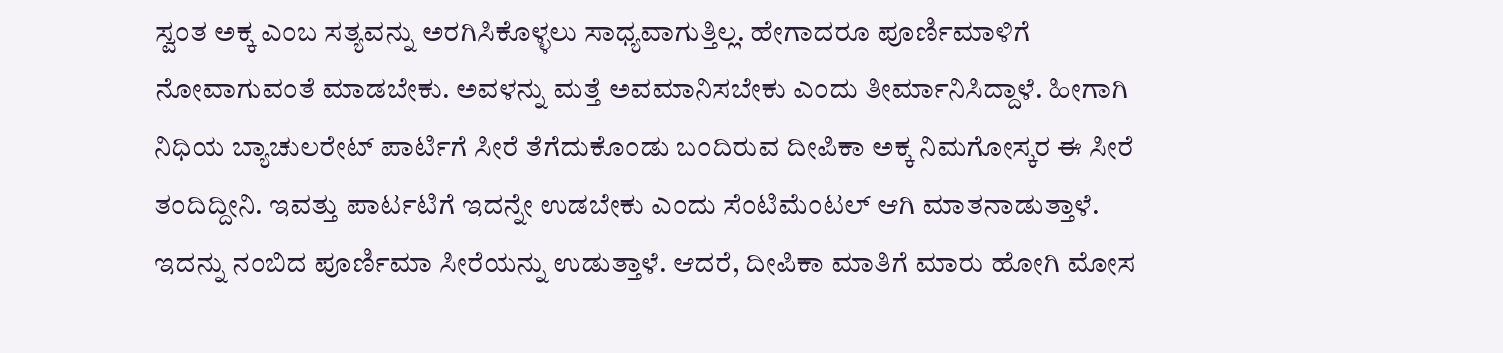ಸ್ವಂತ ಅಕ್ಕ ಎಂಬ ಸತ್ಯವನ್ನು ಅರಗಿಸಿಕೊಳ್ಳಲು ಸಾಧ್ಯವಾಗುತ್ತಿಲ್ಲ. ಹೇಗಾದರೂ ಪೂರ್ಣಿಮಾಳಿಗೆ ನೋವಾಗುವಂತೆ ಮಾಡಬೇಕು. ಅವಳನ್ನು ಮತ್ತೆ ಅವಮಾನಿಸಬೇಕು ಎಂದು ತೀರ್ಮಾನಿಸಿದ್ದಾಳೆ. ಹೀಗಾಗಿ ನಿಧಿಯ ಬ್ಯಾಚುಲರೇಟ್ ಪಾರ್ಟಿಗೆ ಸೀರೆ ತೆಗೆದುಕೊಂಡು ಬಂದಿರುವ ದೀಪಿಕಾ ಅಕ್ಕ ನಿಮಗೋಸ್ಕರ ಈ ಸೀರೆ ತಂದಿದ್ದೀನಿ. ಇವತ್ತು ಪಾರ್ಟಟಿಗೆ ಇದನ್ನೇ ಉಡಬೇಕು ಎಂದು ಸೆಂಟಿಮೆಂಟಲ್ ಆಗಿ ಮಾತನಾಡುತ್ತಾಳೆ. ಇದನ್ನು ನಂಬಿದ ಪೂರ್ಣಿಮಾ ಸೀರೆಯನ್ನು ಉಡುತ್ತಾಳೆ. ಆದರೆ, ದೀಪಿಕಾ ಮಾತಿಗೆ ಮಾರು ಹೋಗಿ ಮೋಸ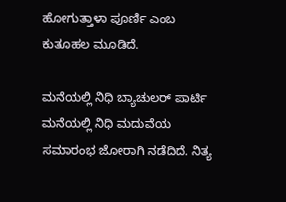ಹೋಗುತ್ತಾಳಾ ಪೂರ್ಣಿ ಎಂಬ ಕುತೂಹಲ ಮೂಡಿದೆ.

ಮನೆಯಲ್ಲಿ ನಿಧಿ ಬ್ಯಾಚುಲರ್ ಪಾರ್ಟಿ
ಮನೆಯಲ್ಲಿ ನಿಧಿ ಮದುವೆಯ ಸಮಾರಂಭ ಜೋರಾಗಿ ನಡೆದಿದೆ. ನಿತ್ಯ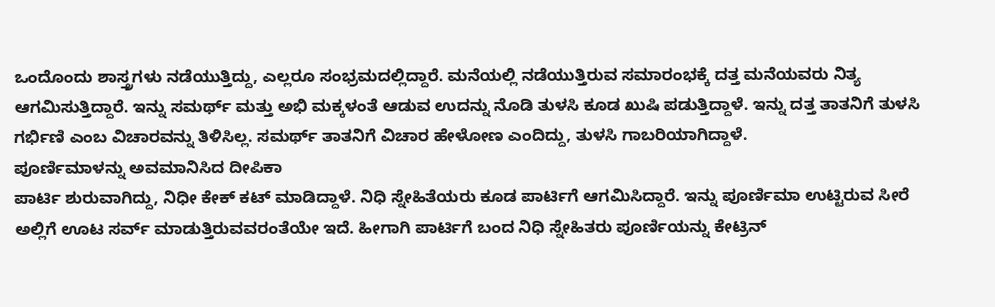ಒಂದೊಂದು ಶಾಸ್ತ್ರಗಳು ನಡೆಯುತ್ತಿದ್ದು, ಎಲ್ಲರೂ ಸಂಭ್ರಮದಲ್ಲಿದ್ದಾರೆ. ಮನೆಯಲ್ಲಿ ನಡೆಯುತ್ತಿರುವ ಸಮಾರಂಭಕ್ಕೆ ದತ್ತ ಮನೆಯವರು ನಿತ್ಯ ಆಗಮಿಸುತ್ತಿದ್ದಾರೆ. ಇನ್ನು ಸಮರ್ಥ್ ಮತ್ತು ಅಭಿ ಮಕ್ಕಳಂತೆ ಆಡುವ ಉದನ್ನು ನೊಡಿ ತುಳಸಿ ಕೂಡ ಖುಷಿ ಪಡುತ್ತಿದ್ದಾಳೆ. ಇನ್ನು ದತ್ತ ತಾತನಿಗೆ ತುಳಸಿ ಗರ್ಭಿಣಿ ಎಂಬ ವಿಚಾರವನ್ನು ತಿಳಿಸಿಲ್ಲ. ಸಮರ್ಥ್ ತಾತನಿಗೆ ವಿಚಾರ ಹೇಳೋಣ ಎಂದಿದ್ದು, ತುಳಸಿ ಗಾಬರಿಯಾಗಿದ್ದಾಳೆ.
ಪೂರ್ಣಿಮಾಳನ್ನು ಅವಮಾನಿಸಿದ ದೀಪಿಕಾ
ಪಾರ್ಟಿ ಶುರುವಾಗಿದ್ದು, ನಿಧೀ ಕೇಕ್ ಕಟ್ ಮಾಡಿದ್ದಾಳೆ. ನಿಧಿ ಸ್ನೇಹಿತೆಯರು ಕೂಡ ಪಾರ್ಟಿಗೆ ಆಗಮಿಸಿದ್ದಾರೆ. ಇನ್ನು ಪೂರ್ಣಿಮಾ ಉಟ್ಟಿರುವ ಸೀರೆ ಅಲ್ಲಿಗೆ ಊಟ ಸರ್ವ್ ಮಾಡುತ್ತಿರುವವರಂತೆಯೇ ಇದೆ. ಹೀಗಾಗಿ ಪಾರ್ಟಿಗೆ ಬಂದ ನಿಧಿ ಸ್ನೇಹಿತರು ಪೂರ್ಣಿಯನ್ನು ಕೇಟ್ರಿನ್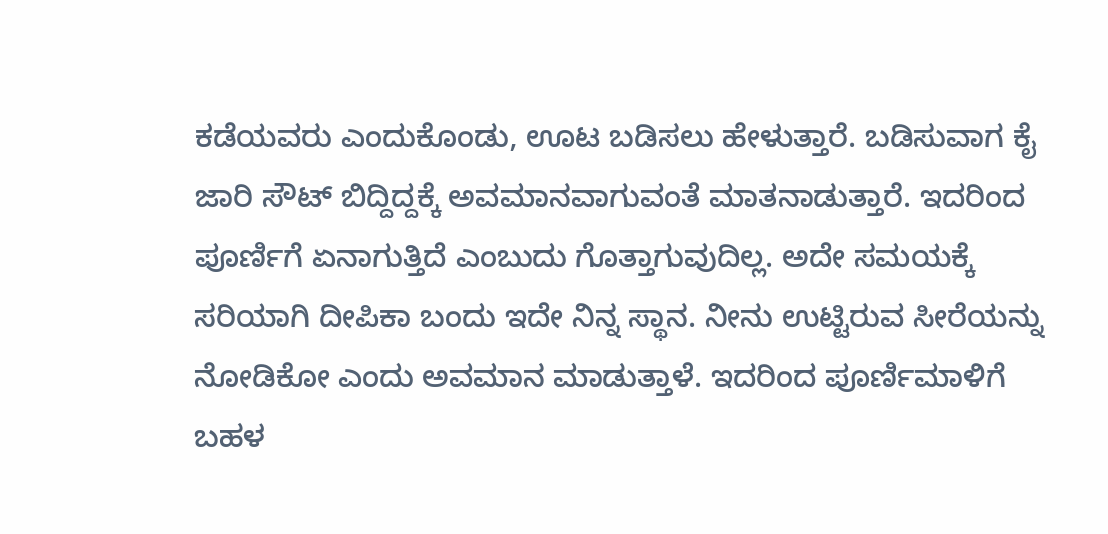ಕಡೆಯವರು ಎಂದುಕೊಂಡು, ಊಟ ಬಡಿಸಲು ಹೇಳುತ್ತಾರೆ. ಬಡಿಸುವಾಗ ಕೈ ಜಾರಿ ಸೌಟ್ ಬಿದ್ದಿದ್ದಕ್ಕೆ ಅವಮಾನವಾಗುವಂತೆ ಮಾತನಾಡುತ್ತಾರೆ. ಇದರಿಂದ ಪೂರ್ಣಿಗೆ ಏನಾಗುತ್ತಿದೆ ಎಂಬುದು ಗೊತ್ತಾಗುವುದಿಲ್ಲ. ಅದೇ ಸಮಯಕ್ಕೆ ಸರಿಯಾಗಿ ದೀಪಿಕಾ ಬಂದು ಇದೇ ನಿನ್ನ ಸ್ಥಾನ. ನೀನು ಉಟ್ಟಿರುವ ಸೀರೆಯನ್ನು ನೋಡಿಕೋ ಎಂದು ಅವಮಾನ ಮಾಡುತ್ತಾಳೆ. ಇದರಿಂದ ಪೂರ್ಣಿಮಾಳಿಗೆ ಬಹಳ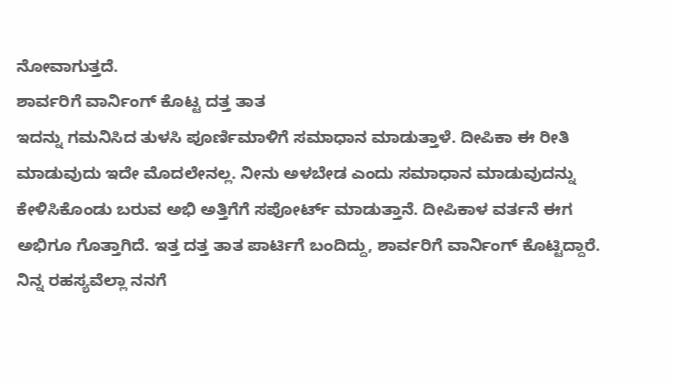ನೋವಾಗುತ್ತದೆ.
ಶಾರ್ವರಿಗೆ ವಾರ್ನಿಂಗ್ ಕೊಟ್ಟ ದತ್ತ ತಾತ
ಇದನ್ನು ಗಮನಿಸಿದ ತುಳಸಿ ಪೂರ್ಣಿಮಾಳಿಗೆ ಸಮಾಧಾನ ಮಾಡುತ್ತಾಳೆ. ದೀಪಿಕಾ ಈ ರೀತಿ ಮಾಡುವುದು ಇದೇ ಮೊದಲೇನಲ್ಲ. ನೀನು ಅಳಬೇಡ ಎಂದು ಸಮಾಧಾನ ಮಾಡುವುದನ್ನು ಕೇಳಿಸಿಕೊಂಡು ಬರುವ ಅಭಿ ಅತ್ತಿಗೆಗೆ ಸಪೋರ್ಟ್ ಮಾಡುತ್ತಾನೆ. ದೀಪಿಕಾಳ ವರ್ತನೆ ಈಗ ಅಭಿಗೂ ಗೊತ್ತಾಗಿದೆ. ಇತ್ತ ದತ್ತ ತಾತ ಪಾರ್ಟಿಗೆ ಬಂದಿದ್ದು, ಶಾರ್ವರಿಗೆ ವಾರ್ನಿಂಗ್ ಕೊಟ್ಟಿದ್ದಾರೆ. ನಿನ್ನ ರಹಸ್ಯವೆಲ್ಲಾ ನನಗೆ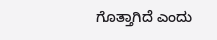ಗೊತ್ತಾಗಿದೆ ಎಂದು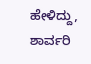ಹೇಳಿದ್ದು, ಶಾರ್ವರಿ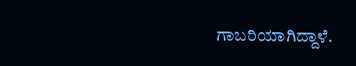ಗಾಬರಿಯಾಗಿದ್ದಾಳೆ.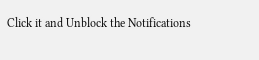Click it and Unblock the Notifications